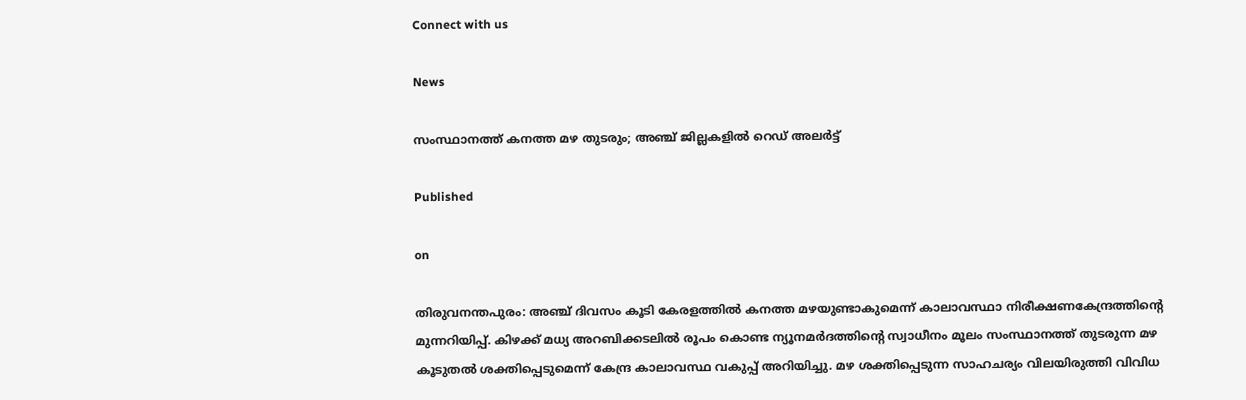Connect with us

News

സംസ്ഥാനത്ത്‌ കനത്ത മഴ തുടരും; അഞ്ച് ജില്ലകളില്‍ റെഡ് അലര്‍ട്ട്

Published

on

തിരുവനന്തപുരം: അഞ്ച് ദിവസം കൂടി കേരളത്തില്‍ കനത്ത മഴയുണ്ടാകുമെന്ന് കാലാവസ്ഥാ നിരീക്ഷണകേന്ദ്രത്തിന്റെ മുന്നറിയിപ്പ്. കിഴക്ക് മധ്യ അറബിക്കടലില്‍ രൂപം കൊണ്ട ന്യൂനമര്‍ദത്തിന്റെ സ്വാധീനം മൂലം സംസ്ഥാനത്ത് തുടരുന്ന മഴ കൂടുതല്‍ ശക്തിപ്പെടുമെന്ന് കേന്ദ്ര കാലാവസ്ഥ വകുപ്പ് അറിയിച്ചു. മഴ ശക്തിപ്പെടുന്ന സാഹചര്യം വിലയിരുത്തി വിവിധ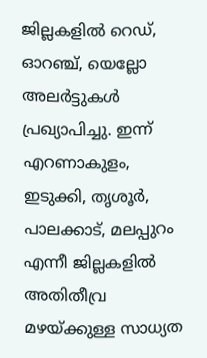ജില്ലകളില്‍ റെഡ്, ഓറഞ്ച്, യെല്ലോ അലര്‍ട്ടുകള്‍ പ്രഖ്യാപിച്ചു. ഇന്ന് എറണാകുളം, ഇടുക്കി, തൃശൂര്‍, പാലക്കാട്, മലപ്പുറം എന്നീ ജില്ലകളില്‍ അതിതീവ്ര മഴയ്ക്കുള്ള സാധ്യത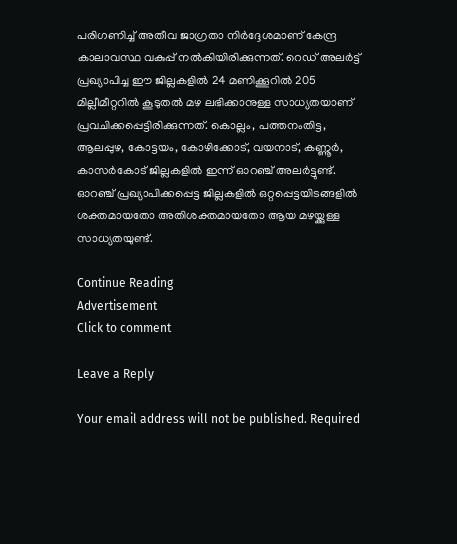പരിഗണിച്ച് അതീവ ജാഗ്രതാ നിര്‍ദ്ദേശമാണ് കേന്ദ്ര കാലാവസ്ഥ വകുപ്പ് നല്‍കിയിരിക്കുന്നത്. റെഡ് അലര്‍ട്ട് പ്രഖ്യാപിച്ച ഈ ജില്ലകളില്‍ 24 മണിക്കൂറില്‍ 205 മില്ലീമീറ്ററില്‍ കൂടുതല്‍ മഴ ലഭിക്കാനുള്ള സാധ്യതയാണ് പ്രവചിക്കപ്പെട്ടിരിക്കുന്നത്. കൊല്ലം, പത്തനംതിട്ട, ആലപ്പുഴ, കോട്ടയം, കോഴിക്കോട്, വയനാട്, കണ്ണൂര്‍, കാസര്‍കോട് ജില്ലകളില്‍ ഇന്ന് ഓറഞ്ച് അലര്‍ട്ടുണ്ട്. ഓറഞ്ച് പ്രഖ്യാപിക്കപ്പെട്ട ജില്ലകളില്‍ ഒറ്റപ്പെട്ടയിടങ്ങളില്‍ ശക്തമായതോ അതിശക്തമായതോ ആയ മഴയ്ക്കുള്ള സാധ്യതയുണ്ട്.

Continue Reading
Advertisement
Click to comment

Leave a Reply

Your email address will not be published. Required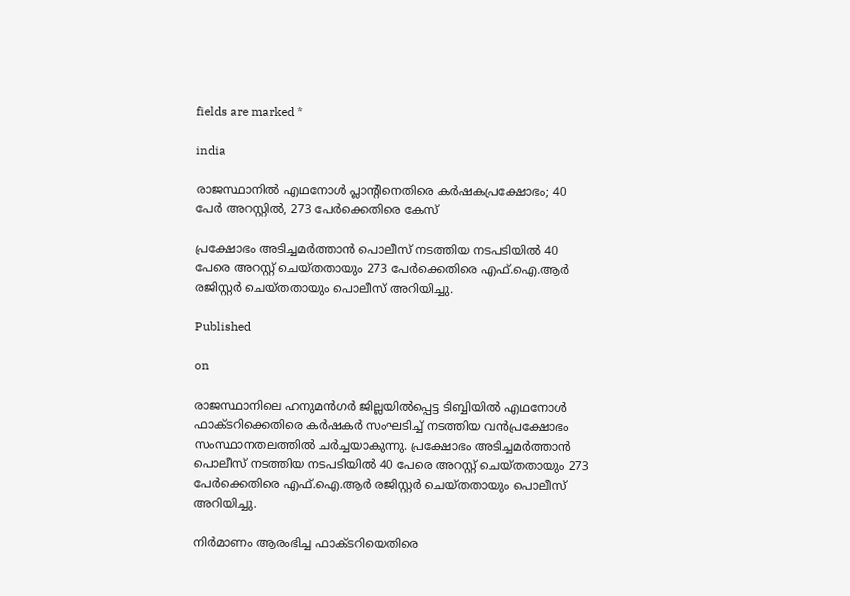fields are marked *

india

രാജസ്ഥാനില്‍ എഥനോള്‍ പ്ലാന്റിനെതിരെ കര്‍ഷകപ്രക്ഷോഭം; 40 പേര്‍ അറസ്റ്റില്‍, 273 പേര്‍ക്കെതിരെ കേസ്

പ്രക്ഷോഭം അടിച്ചമര്‍ത്താന്‍ പൊലീസ് നടത്തിയ നടപടിയില്‍ 40 പേരെ അറസ്റ്റ് ചെയ്തതായും 273 പേര്‍ക്കെതിരെ എഫ്.ഐ.ആര്‍ രജിസ്റ്റര്‍ ചെയ്തതായും പൊലീസ് അറിയിച്ചു.

Published

on

രാജസ്ഥാനിലെ ഹനുമന്‍ഗര്‍ ജില്ലയില്‍പ്പെട്ട ടിബ്ബിയില്‍ എഥനോള്‍ ഫാക്ടറിക്കെതിരെ കര്‍ഷകര്‍ സംഘടിച്ച് നടത്തിയ വന്‍പ്രക്ഷോഭം സംസ്ഥാനതലത്തില്‍ ചര്‍ച്ചയാകുന്നു. പ്രക്ഷോഭം അടിച്ചമര്‍ത്താന്‍ പൊലീസ് നടത്തിയ നടപടിയില്‍ 40 പേരെ അറസ്റ്റ് ചെയ്തതായും 273 പേര്‍ക്കെതിരെ എഫ്.ഐ.ആര്‍ രജിസ്റ്റര്‍ ചെയ്തതായും പൊലീസ് അറിയിച്ചു.

നിര്‍മാണം ആരംഭിച്ച ഫാക്ടറിയെതിരെ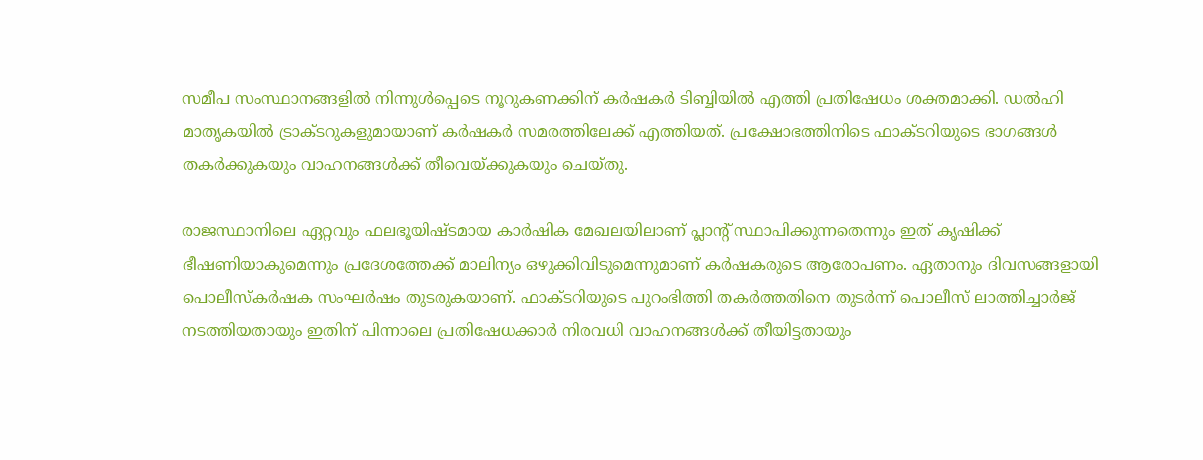സമീപ സംസ്ഥാനങ്ങളില്‍ നിന്നുള്‍പ്പെടെ നൂറുകണക്കിന് കര്‍ഷകര്‍ ടിബ്ബിയില്‍ എത്തി പ്രതിഷേധം ശക്തമാക്കി. ഡല്‍ഹി മാതൃകയില്‍ ട്രാക്ടറുകളുമായാണ് കര്‍ഷകര്‍ സമരത്തിലേക്ക് എത്തിയത്. പ്രക്ഷോഭത്തിനിടെ ഫാക്ടറിയുടെ ഭാഗങ്ങള്‍ തകര്‍ക്കുകയും വാഹനങ്ങള്‍ക്ക് തീവെയ്ക്കുകയും ചെയ്തു.

രാജസ്ഥാനിലെ ഏറ്റവും ഫലഭൂയിഷ്ടമായ കാര്‍ഷിക മേഖലയിലാണ് പ്ലാന്റ് സ്ഥാപിക്കുന്നതെന്നും ഇത് കൃഷിക്ക് ഭീഷണിയാകുമെന്നും പ്രദേശത്തേക്ക് മാലിന്യം ഒഴുക്കിവിടുമെന്നുമാണ് കര്‍ഷകരുടെ ആരോപണം. ഏതാനും ദിവസങ്ങളായി പൊലീസ്‌കര്‍ഷക സംഘര്‍ഷം തുടരുകയാണ്. ഫാക്ടറിയുടെ പുറംഭിത്തി തകര്‍ത്തതിനെ തുടര്‍ന്ന് പൊലീസ് ലാത്തിച്ചാര്‍ജ് നടത്തിയതായും ഇതിന് പിന്നാലെ പ്രതിഷേധക്കാര്‍ നിരവധി വാഹനങ്ങള്‍ക്ക് തീയിട്ടതായും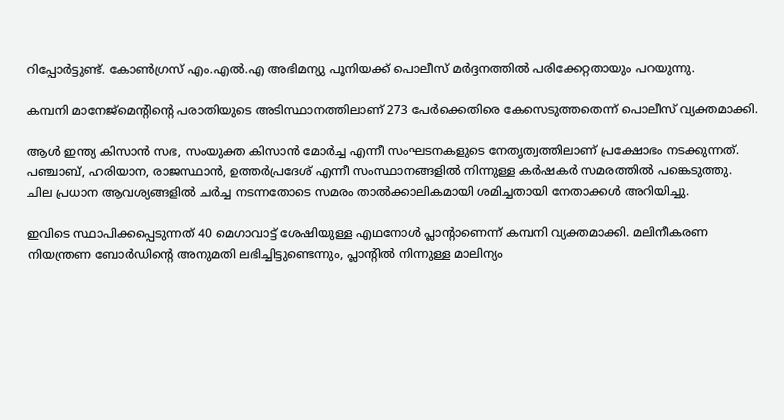റിപ്പോര്‍ട്ടുണ്ട്. കോണ്‍ഗ്രസ് എം.എല്‍.എ അഭിമന്യു പൂനിയക്ക് പൊലീസ് മര്‍ദ്ദനത്തില്‍ പരിക്കേറ്റതായും പറയുന്നു.

കമ്പനി മാനേജ്‌മെന്റിന്റെ പരാതിയുടെ അടിസ്ഥാനത്തിലാണ് 273 പേര്‍ക്കെതിരെ കേസെടുത്തതെന്ന് പൊലീസ് വ്യക്തമാക്കി.

ആള്‍ ഇന്ത്യ കിസാന്‍ സഭ, സംയുക്ത കിസാന്‍ മോര്‍ച്ച എന്നീ സംഘടനകളുടെ നേതൃത്വത്തിലാണ് പ്രക്ഷോഭം നടക്കുന്നത്. പഞ്ചാബ്, ഹരിയാന, രാജസ്ഥാന്‍, ഉത്തര്‍പ്രദേശ് എന്നീ സംസ്ഥാനങ്ങളില്‍ നിന്നുള്ള കര്‍ഷകര്‍ സമരത്തില്‍ പങ്കെടുത്തു. ചില പ്രധാന ആവശ്യങ്ങളില്‍ ചര്‍ച്ച നടന്നതോടെ സമരം താല്‍ക്കാലികമായി ശമിച്ചതായി നേതാക്കള്‍ അറിയിച്ചു.

ഇവിടെ സ്ഥാപിക്കപ്പെടുന്നത് 40 മെഗാവാട്ട് ശേഷിയുള്ള എഥനോള്‍ പ്ലാന്റാണെന്ന് കമ്പനി വ്യക്തമാക്കി. മലിനീകരണ നിയന്ത്രണ ബോര്‍ഡിന്റെ അനുമതി ലഭിച്ചിട്ടുണ്ടെന്നും, പ്ലാന്റില്‍ നിന്നുള്ള മാലിന്യം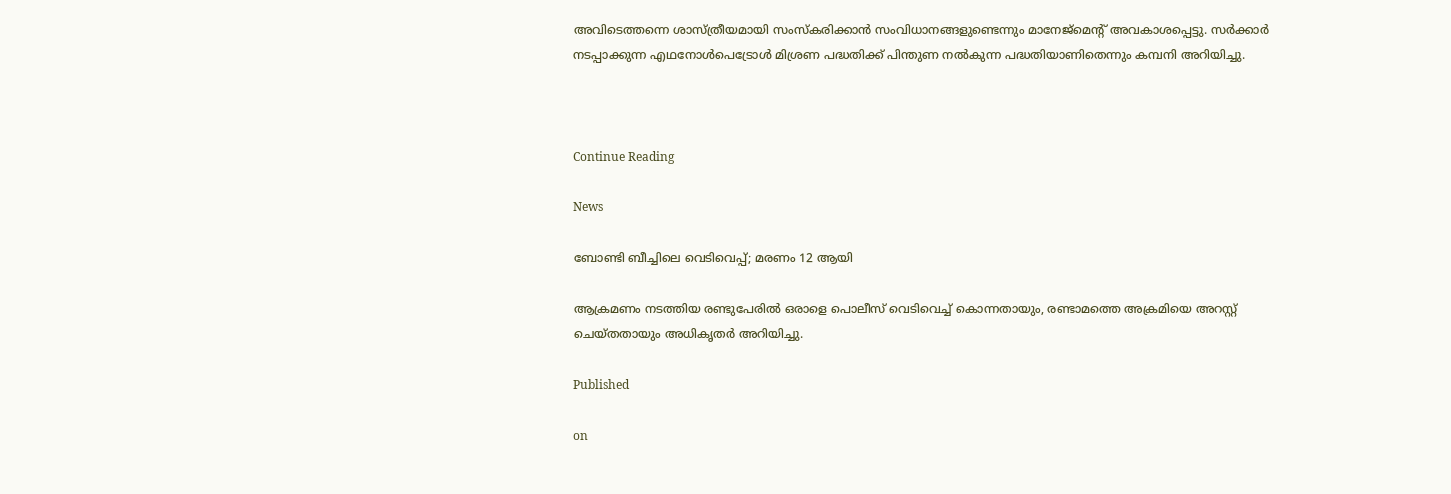അവിടെത്തന്നെ ശാസ്ത്രീയമായി സംസ്‌കരിക്കാന്‍ സംവിധാനങ്ങളുണ്ടെന്നും മാനേജ്‌മെന്റ് അവകാശപ്പെട്ടു. സര്‍ക്കാര്‍ നടപ്പാക്കുന്ന എഥനോള്‍പെട്രോള്‍ മിശ്രണ പദ്ധതിക്ക് പിന്തുണ നല്‍കുന്ന പദ്ധതിയാണിതെന്നും കമ്പനി അറിയിച്ചു.



Continue Reading

News

ബോണ്ടി ബീച്ചിലെ വെടിവെപ്പ്; മരണം 12 ആയി

ആക്രമണം നടത്തിയ രണ്ടുപേരില്‍ ഒരാളെ പൊലീസ് വെടിവെച്ച് കൊന്നതായും, രണ്ടാമത്തെ അക്രമിയെ അറസ്റ്റ് ചെയ്തതായും അധികൃതര്‍ അറിയിച്ചു.

Published

on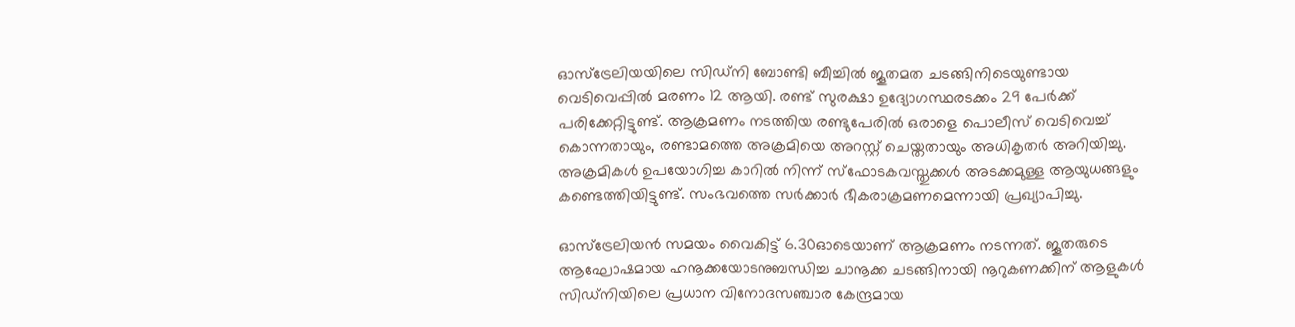ഓസ്ട്രേലിയയിലെ സിഡ്നി ബോണ്ടി ബീച്ചില്‍ ജൂതമത ചടങ്ങിനിടെയുണ്ടായ വെടിവെപ്പില്‍ മരണം 12 ആയി. രണ്ട് സുരക്ഷാ ഉദ്യോഗസ്ഥരടക്കം 29 പേര്‍ക്ക് പരിക്കേറ്റിട്ടുണ്ട്. ആക്രമണം നടത്തിയ രണ്ടുപേരില്‍ ഒരാളെ പൊലീസ് വെടിവെച്ച് കൊന്നതായും, രണ്ടാമത്തെ അക്രമിയെ അറസ്റ്റ് ചെയ്തതായും അധികൃതര്‍ അറിയിച്ചു. അക്രമികള്‍ ഉപയോഗിച്ച കാറില്‍ നിന്ന് സ്‌ഫോടകവസ്തുക്കള്‍ അടക്കമുള്ള ആയുധങ്ങളും കണ്ടെത്തിയിട്ടുണ്ട്. സംഭവത്തെ സര്‍ക്കാര്‍ ഭീകരാക്രമണമെന്നായി പ്രഖ്യാപിച്ചു.

ഓസ്ട്രേലിയന്‍ സമയം വൈകിട്ട് 6.30ഓടെയാണ് ആക്രമണം നടന്നത്. ജൂതരുടെ ആഘോഷമായ ഹനൂക്കയോടനുബന്ധിച്ച ചാനൂക്ക ചടങ്ങിനായി നൂറുകണക്കിന് ആളുകള്‍ സിഡ്നിയിലെ പ്രധാന വിനോദസഞ്ചാര കേന്ദ്രമായ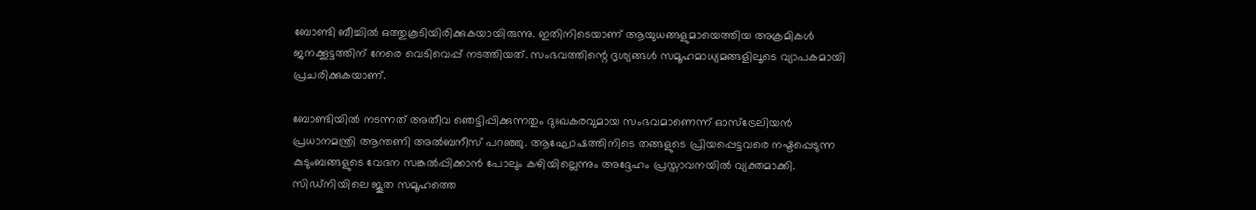ബോണ്ടി ബീച്ചില്‍ ഒത്തുകൂടിയിരിക്കുകയായിരുന്നു. ഇതിനിടെയാണ് ആയുധങ്ങളുമായെത്തിയ അക്രമികള്‍ ജനക്കൂട്ടത്തിന് നേരെ വെടിവെപ്പ് നടത്തിയത്. സംഭവത്തിന്റെ ദൃശ്യങ്ങള്‍ സമൂഹമാധ്യമങ്ങളിലൂടെ വ്യാപകമായി പ്രചരിക്കുകയാണ്.

ബോണ്ടിയില്‍ നടന്നത് അതീവ ഞെട്ടിപ്പിക്കുന്നതും ദുഃഖകരവുമായ സംഭവമാണെന്ന് ഓസ്ട്രേലിയന്‍ പ്രധാനമന്ത്രി ആന്തണി അല്‍ബനീസ് പറഞ്ഞു. ആഘോഷത്തിനിടെ തങ്ങളുടെ പ്രിയപ്പെട്ടവരെ നഷ്ടപ്പെടുന്ന കുടുംബങ്ങളുടെ വേദന സങ്കല്‍പ്പിക്കാന്‍ പോലും കഴിയില്ലെന്നും അദ്ദേഹം പ്രസ്താവനയില്‍ വ്യക്തമാക്കി. സിഡ്നിയിലെ ജൂത സമൂഹത്തെ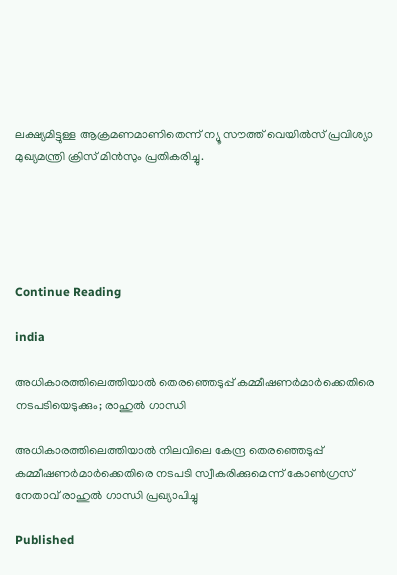ലക്ഷ്യമിട്ടുള്ള ആക്രമണമാണിതെന്ന് ന്യൂ സൗത്ത് വെയില്‍സ് പ്രവിശ്യാ മുഖ്യമന്ത്രി ക്രിസ് മിന്‍സും പ്രതികരിച്ചു.





Continue Reading

india

അധികാരത്തിലെത്തിയാല്‍ തെരഞ്ഞെടുപ്പ് കമ്മീഷണര്‍മാര്‍ക്കെതിരെ നടപടിയെടുക്കും; രാഹുല്‍ ഗാന്ധി

അധികാരത്തിലെത്തിയാല്‍ നിലവിലെ കേന്ദ്ര തെരഞ്ഞെടുപ്പ് കമ്മീഷണര്‍മാര്‍ക്കെതിരെ നടപടി സ്വീകരിക്കുമെന്ന് കോണ്‍ഗ്രസ് നേതാവ് രാഹുല്‍ ഗാന്ധി പ്രഖ്യാപിച്ചു

Published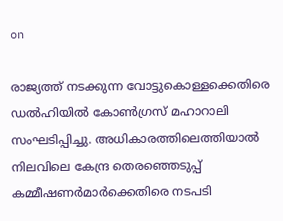on

രാജ്യത്ത് നടക്കുന്ന വോട്ടുകൊള്ളക്കെതിരെ ഡല്‍ഹിയില്‍ കോണ്‍ഗ്രസ് മഹാറാലി സംഘടിപ്പിച്ചു. അധികാരത്തിലെത്തിയാല്‍ നിലവിലെ കേന്ദ്ര തെരഞ്ഞെടുപ്പ് കമ്മീഷണര്‍മാര്‍ക്കെതിരെ നടപടി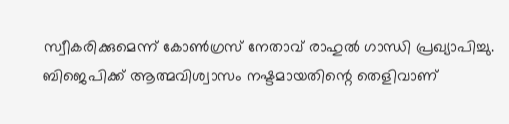സ്വീകരിക്കുമെന്ന് കോണ്‍ഗ്രസ് നേതാവ് രാഹുല്‍ ഗാന്ധി പ്രഖ്യാപിച്ചു. ബിജെപിക്ക് ആത്മവിശ്വാസം നഷ്ടമായതിന്റെ തെളിവാണ്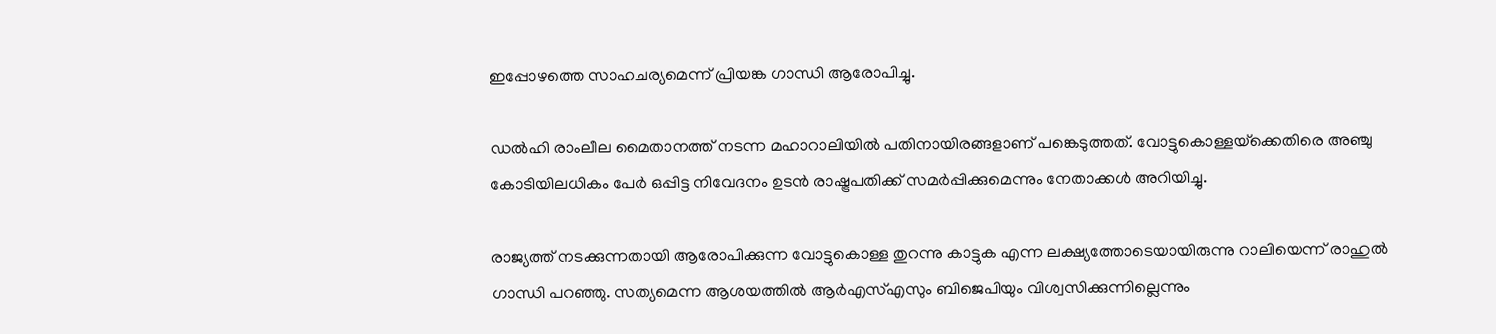ഇപ്പോഴത്തെ സാഹചര്യമെന്ന് പ്രിയങ്ക ഗാന്ധി ആരോപിച്ചു.

ഡല്‍ഹി രാംലീല മൈതാനത്ത് നടന്ന മഹാറാലിയില്‍ പതിനായിരങ്ങളാണ് പങ്കെടുത്തത്. വോട്ടുകൊള്ളയ്‌ക്കെതിരെ അഞ്ചു കോടിയിലധികം പേര്‍ ഒപ്പിട്ട നിവേദനം ഉടന്‍ രാഷ്ട്രപതിക്ക് സമര്‍പ്പിക്കുമെന്നും നേതാക്കള്‍ അറിയിച്ചു.

രാജ്യത്ത് നടക്കുന്നതായി ആരോപിക്കുന്ന വോട്ടുകൊള്ള തുറന്നു കാട്ടുക എന്ന ലക്ഷ്യത്തോടെയായിരുന്നു റാലിയെന്ന് രാഹുല്‍ ഗാന്ധി പറഞ്ഞു. സത്യമെന്ന ആശയത്തില്‍ ആര്‍എസ്എസും ബിജെപിയും വിശ്വസിക്കുന്നില്ലെന്നും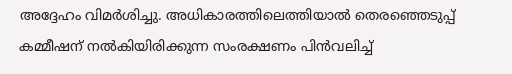അദ്ദേഹം വിമര്‍ശിച്ചു. അധികാരത്തിലെത്തിയാല്‍ തെരഞ്ഞെടുപ്പ് കമ്മീഷന് നല്‍കിയിരിക്കുന്ന സംരക്ഷണം പിന്‍വലിച്ച്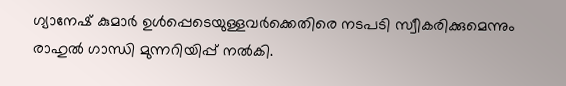ഗ്യാനേഷ് കുമാര്‍ ഉള്‍പ്പെടെയുള്ളവര്‍ക്കെതിരെ നടപടി സ്വീകരിക്കുമെന്നും രാഹുല്‍ ഗാന്ധി മുന്നറിയിപ്പ് നല്‍കി.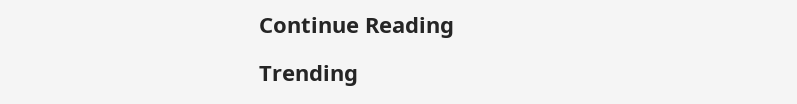Continue Reading

Trending